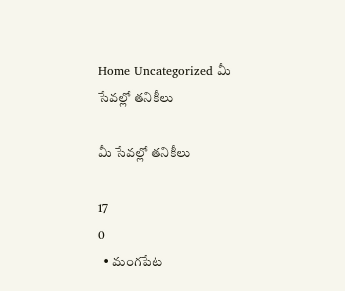Home Uncategorized మీ సేవల్లో తనికీలు

మీ సేవల్లో తనికీలు

17
0
  • మంగపేట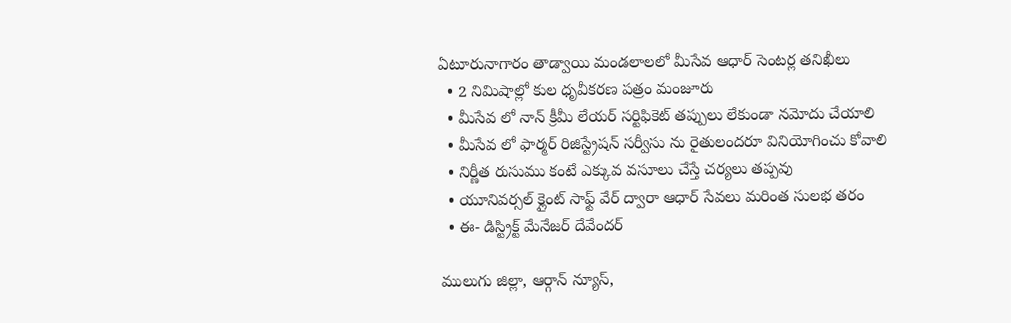ఏటూరునాగారం తాడ్వాయి మండలాలలో మీసేవ ఆధార్ సెంటర్ల తనిఖీలు
  • 2 నిమిషాల్లో కుల ధృవీకరణ పత్రం మంజూరు
  • మీసేవ లో నాన్ క్రీమీ లేయర్ సర్టిఫికెట్ తప్పులు లేకుండా నమోదు చేయాలి
  • మీసేవ లో ఫార్మర్ రిజిస్ట్రేషన్ సర్వీసు ను రైతులందరూ వినియోగించు కోవాలి
  • నిర్ణీత రుసుము కంటే ఎక్కువ వసూలు చేస్తే చర్యలు తప్పవు
  • యూనివర్సల్ క్లైంట్ సాఫ్ట్ వేర్ ద్వారా ఆధార్ సేవలు మరింత సులభ తరం
  • ఈ- డిస్ట్రిక్ట్ మేనేజర్ దేవేందర్

ములుగు జిల్లా, ఆర్గాన్ న్యూస్,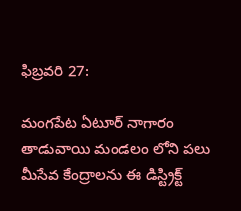ఫిబ్రవరి 27:

మంగపేట ఏటూర్ నాగారం తాడువాయి మండలం లోని పలు మీసేవ కేంద్రాలను ఈ డిస్ట్రిక్ట్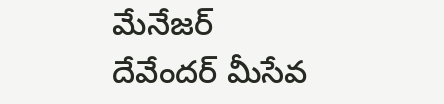మేనేజర్ దేవేందర్ మీసేవ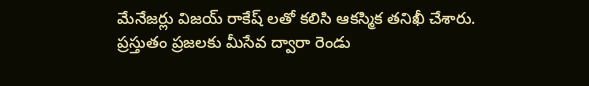మేనేజర్లు విజయ్ రాకేష్ లతో కలిసి ఆకస్మిక తనిఖీ చేశారు.
ప్రస్తుతం ప్రజలకు మీసేవ ద్వారా రెండు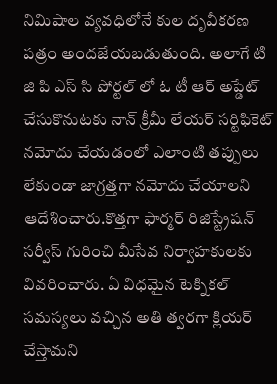నిమిషాల వ్యవధిలోనే కుల దృవీకరణ పత్రం అందజేయబడుతుంది. అలాగే టి జి పి ఎస్ సి పోర్టల్ లో ఓ టీ ఆర్ అప్డేట్ చేసుకొనుటకు నాన్ క్రీమీ లేయర్ సర్టిఫికెట్ నమోదు చేయడంలో ఎలాంటి తప్పులు లేకుండా జాగ్రత్తగా నమోదు చేయాలని ఆదేశించారు.కొత్తగా ఫార్మర్ రిజిస్ట్రేషన్ సర్వీస్ గురించి మీసేవ నిర్వాహకులకు వివరించారు. ఏ విధమైన టెక్నికల్ సమస్యలు వచ్చిన అతి త్వరగా క్లియర్ చేస్తామని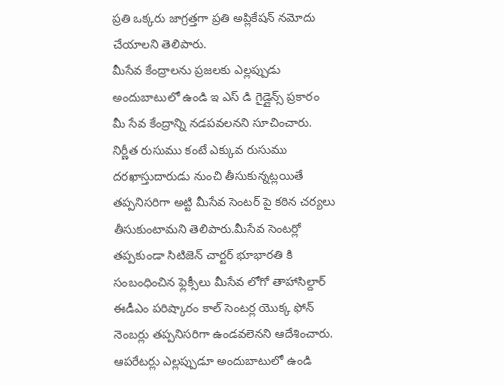ప్రతి ఒక్కరు జాగ్రత్తగా ప్రతి అప్లికేషన్ నమోదు చేయాలని తెలిపారు.
మీసేవ కేంద్రాలను ప్రజలకు ఎల్లప్పుడు అందుబాటులో ఉండి ఇ ఎస్ డి గైడ్లైన్స్ ప్రకారం మీ సేవ కేంద్రాన్ని నడపవలనని సూచించారు. నిర్ణీత రుసుము కంటే ఎక్కువ రుసుము దరఖాస్తుదారుడు నుంచి తీసుకున్నట్లయితే తప్పనిసరిగా అట్టి మీసేవ సెంటర్ పై కఠిన చర్యలు తీసుకుంటామని తెలిపారు.మీసేవ సెంటర్లో తప్పకుండా సిటిజెన్ చార్టర్ భూభారతి కి సంబంధించిన ఫ్లెక్సీలు మీసేవ లోగో తాహాసిల్దార్ ఈడీఎం పరిష్కారం కాల్ సెంటర్ల యొక్క ఫోన్ నెంబర్లు తప్పనిసరిగా ఉండవలెనని ఆదేశించారు. ఆపరేటర్లు ఎల్లప్పుడూ అందుబాటులో ఉండి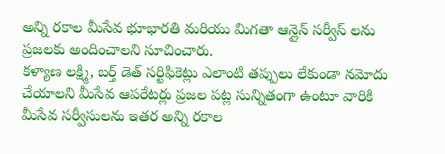అన్ని రకాల మీసేవ భూభారతి మరియు మిగతా ఆన్లైన్ సర్వీస్ లను ప్రజలకు అందించాలని సూచించారు.
కళ్యాణ లక్ష్మి, బర్త్ డెత్ సర్టిఫికెట్లు ఎలాంటి తప్పులు లేకుండా నమోదు చేయాలని మీసేవ ఆపరేటర్లు ప్రజల పట్ల సున్నితంగా ఉంటూ వారికి మీసేవ సర్వీసులను ఇతర అన్ని రకాల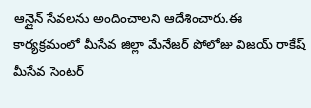ఆన్లైన్ సేవలను అందించాలని ఆదేశించారు.ఈ కార్యక్రమంలో మీసేవ జిల్లా మేనేజర్ పోలోజు విజయ్ రాకేష్ మీసేవ సెంటర్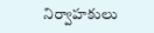నిర్వాహకులు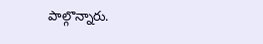పాల్గొన్నారు.